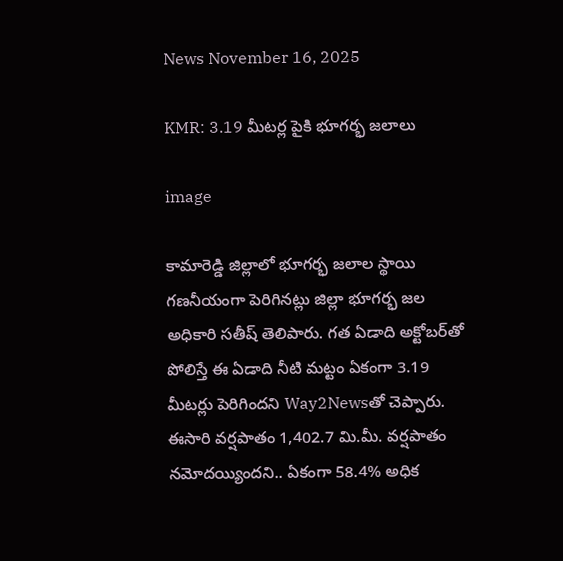News November 16, 2025

KMR: 3.19 మీటర్ల పైకి భూగర్భ జలాలు

image

కామారెడ్డి జిల్లాలో భూగర్భ జలాల స్థాయి గణనీయంగా పెరిగినట్లు జిల్లా భూగర్భ జల అధికారి సతీష్ తెలిపారు. గత ఏడాది అక్టోబర్‌తో పోలిస్తే ఈ ఏడాది నీటి మట్టం ఏకంగా 3.19 మీటర్లు పెరిగిందని Way2Newsతో చెప్పారు. ఈసారి వర్షపాతం 1,402.7 మి.మీ. వర్షపాతం నమోదయ్యిందని.. ఏకంగా 58.4% అధిక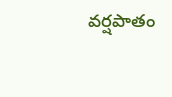వర్షపాతం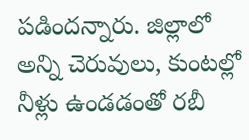పడిందన్నారు. జిల్లాలో అన్ని చెరువులు, కుంటల్లో నీళ్లు ఉండడంతో రబీ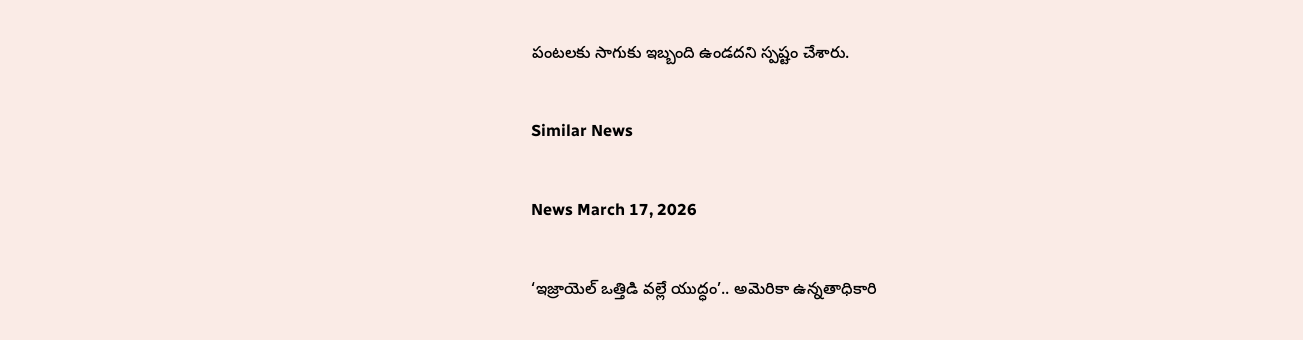పంటలకు సాగుకు ఇబ్బంది ఉండదని స్పష్టం చేశారు.

Similar News

News March 17, 2026

‘ఇజ్రాయెల్ ఒత్తిడి వల్లే యుద్ధం’.. అమెరికా ఉన్నతాధికారి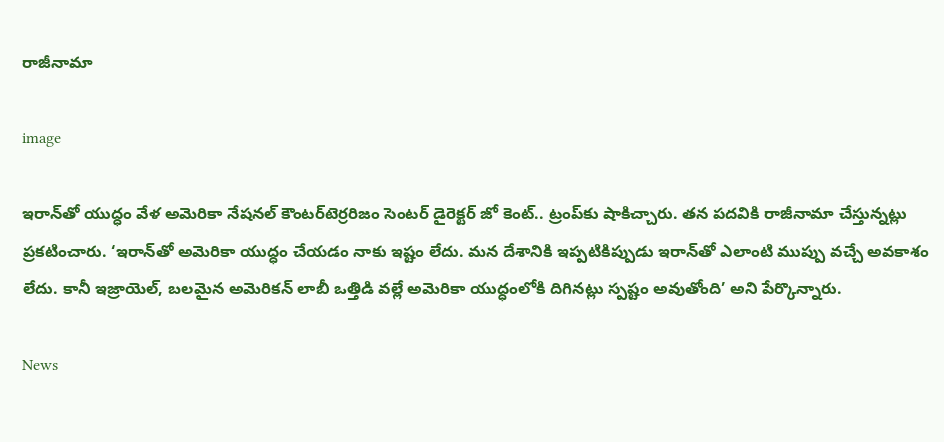రాజీనామా

image

ఇరాన్‌తో యుద్ధం వేళ అమెరికా నేషనల్ కౌంటర్‌టెర్రరిజం సెంటర్ డైరెక్టర్ జో కెంట్.. ట్రంప్‌కు షాకిచ్చారు. తన పదవికి రాజీనామా చేస్తున్నట్లు ప్రకటించారు. ‘ఇరాన్‌తో అమెరికా యుద్ధం చేయడం నాకు ఇష్టం లేదు. మన దేశానికి ఇప్పటికిప్పుడు ఇరాన్‌తో ఎలాంటి ముప్పు వచ్చే అవకాశం లేదు. కానీ ఇజ్రాయెల్, బలమైన అమెరికన్ లాబీ ఒత్తిడి వల్లే అమెరికా యుద్ధంలోకి దిగినట్లు స్పష్టం అవుతోంది’ అని పేర్కొన్నారు.

News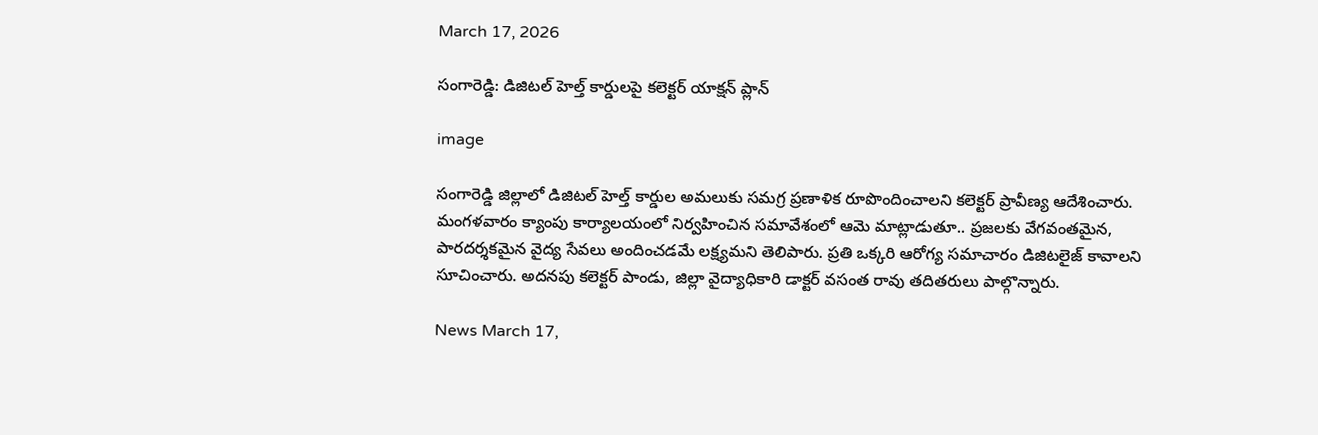March 17, 2026

సంగారెడ్డి: డిజిటల్ హెల్త్ కార్డులపై కలెక్టర్ యాక్షన్ ప్లాన్

image

సంగారెడ్డి జిల్లాలో డిజిటల్ హెల్త్ కార్డుల అమలుకు సమగ్ర ప్రణాళిక రూపొందించాలని కలెక్టర్ ప్రావీణ్య ఆదేశించారు. మంగళవారం క్యాంపు కార్యాలయంలో నిర్వహించిన సమావేశంలో ఆమె మాట్లాడుతూ.. ప్రజలకు వేగవంతమైన, పారదర్శకమైన వైద్య సేవలు అందించడమే లక్ష్యమని తెలిపారు. ప్రతి ఒక్కరి ఆరోగ్య సమాచారం డిజిటలైజ్ కావాలని సూచించారు. అదనపు కలెక్టర్ పాండు, జిల్లా వైద్యాధికారి డాక్టర్ వసంత రావు తదితరులు పాల్గొన్నారు.

News March 17,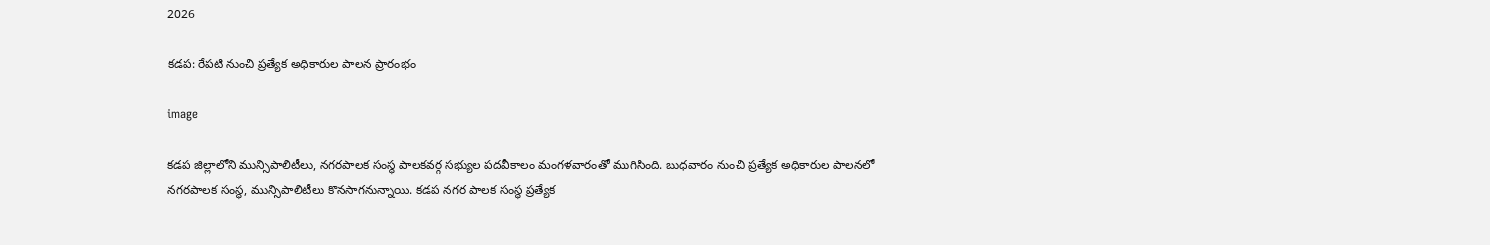2026

కడప: రేపటి నుంచి ప్రత్యేక అధికారుల పాలన ప్రారంభం

image

కడప జిల్లాలోని మున్సిపాలిటీలు, నగరపాలక సంస్థ పాలకవర్గ సభ్యుల పదవీకాలం మంగళవారంతో ముగిసింది. బుధవారం నుంచి ప్రత్యేక అధికారుల పాలనలో నగరపాలక సంస్థ, మున్సిపాలిటీలు కొనసాగనున్నాయి. కడప నగర పాలక సంస్థ ప్రత్యేక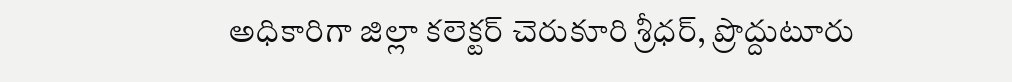అధికారిగా జిల్లా కలెక్టర్ చెరుకూరి శ్రీధర్, ప్రొద్దుటూరు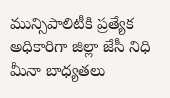మున్సిపాలిటీకి ప్రత్యేక అధికారిగా జిల్లా జేసీ నిధి మీనా బాధ్యతలు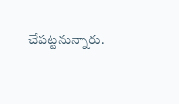చేపట్టనున్నారు.